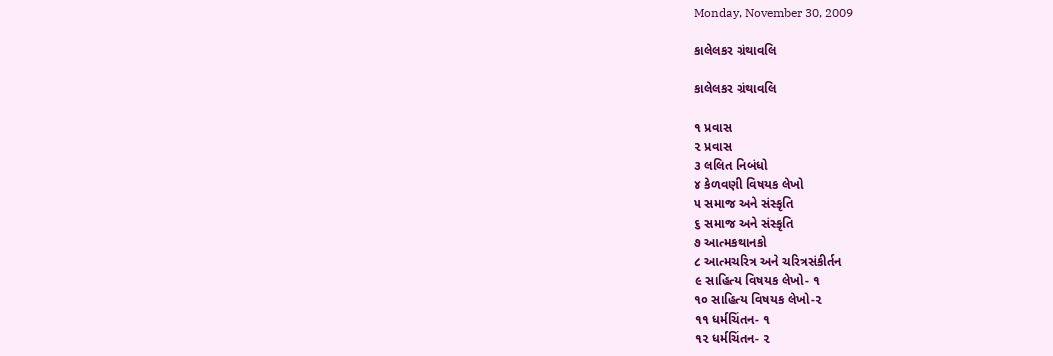Monday, November 30, 2009

કાલેલકર ગ્રંથાવલિ

કાલેલકર ગ્રંથાવલિ

૧ પ્રવાસ
૨ પ્રવાસ
૩ લલિત નિબંધો
૪ કેળવણી વિષયક લેખો
૫ સમાજ અને સંસ્કૃતિ
૬ સમાજ અને સંસ્કૃતિ
૭ આત્મકથાનકો
૮ આત્મચરિત્ર અને ચરિત્રસંકીર્તન
૯ સાહિત્ય વિષયક લેખો- ૧
૧૦ સાહિત્ય વિષયક લેખો-૨
૧૧ ધર્મચિંતન- ૧
૧૨ ધર્મચિંતન- ૨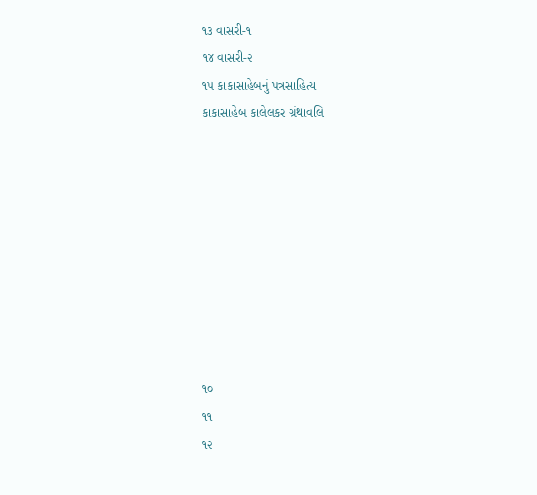૧૩ વાસરી-૧
૧૪ વાસરી-૨
૧૫ કાકાસાહેબનું પત્રસાહિત્ય
કાકાસાહેબ કાલેલકર ગ્રંથાવલિ









૧૦
૧૧
૧૨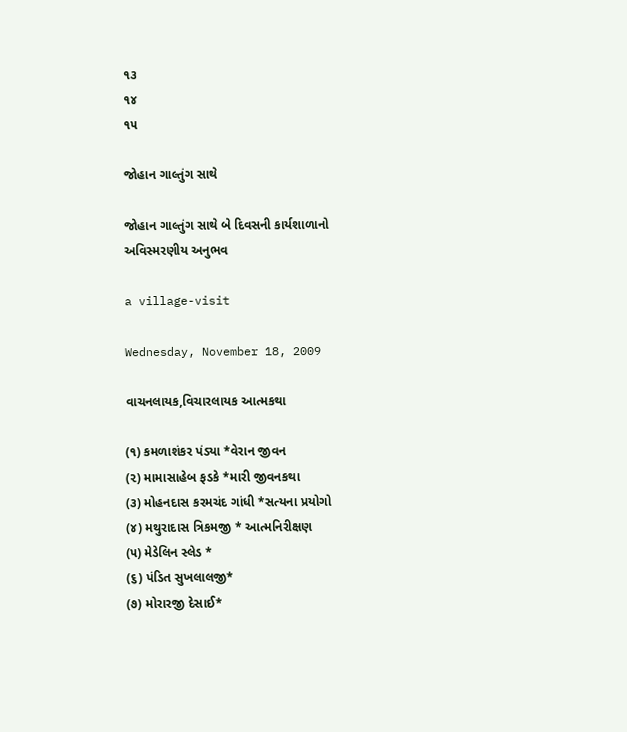૧૩
૧૪
૧૫

જોહાન ગાલ્તુંગ સાથે

જોહાન ગાલ્તુંગ સાથે બે દિવસની કાર્યશાળાનો અવિસ્મરણીય અનુભવ

a village-visit

Wednesday, November 18, 2009

વાચનલાયક,વિચારલાયક આત્મકથા

(૧) કમળાશંકર પંડ્યા *વેરાન જીવન
(૨) મામાસાહેબ ફડકે *મારી જીવનકથા
(૩) મોહનદાસ કરમચંદ ગાંધી *સત્યના પ્રયોગો
(૪) મથુરાદાસ ત્રિકમજી * આત્મનિરીક્ષણ
(૫) મેડેલિન સ્લેડ *
(૬) પંડિત સુખલાલજી*
(૭) મોરારજી દેસાઈ*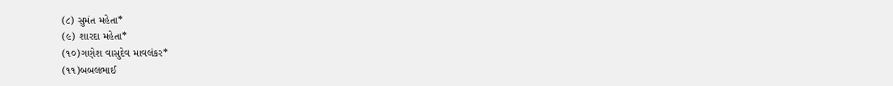(૮) સુમંત મહેતા*
(૯) શારદા મહેતા*
(૧૦)ગણેશ વાસુદેવ માવલંકર*
(૧૧)બબલભાઈ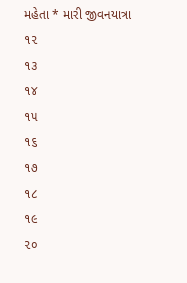મહેતા * મારી જીવનયાત્રા
૧૨
૧૩
૧૪
૧૫
૧૬
૧૭
૧૮
૧૯
૨૦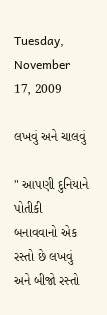Tuesday, November 17, 2009

લખવું અને ચાલવું

" આપણી દુનિયાને પોતીકી બનાવવાનો એક રસ્તો છે લખવું અને બીજો રસ્તો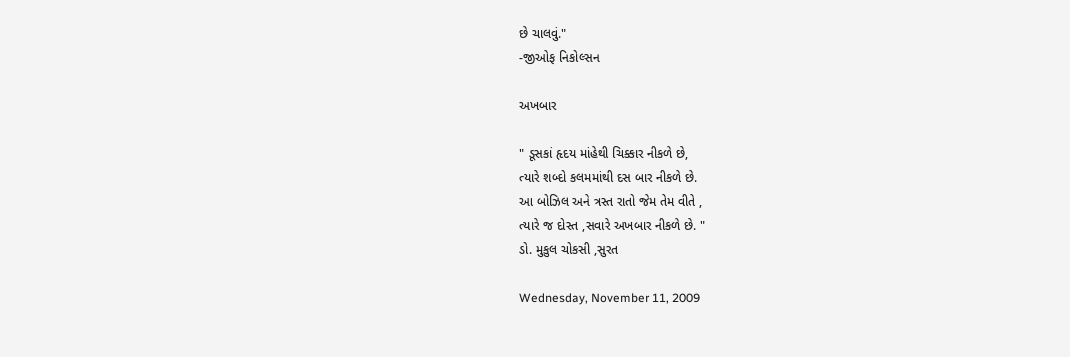છે ચાલવું."
-જીઓફ નિકોલ્સન

અખબાર

" ડૂસકાં હૃદય માંહેથી ચિક્કાર નીકળે છે,
ત્યારે શબ્દો કલમમાંથી દસ બાર નીકળે છે.
આ બોઝિલ અને ત્રસ્ત રાતો જેમ તેમ વીતે ,
ત્યારે જ દોસ્ત ,સવારે અખબાર નીકળે છે. "
ડો. મુકુલ ચોકસી ,સુરત

Wednesday, November 11, 2009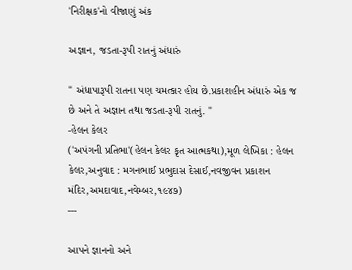'નિરીક્ષક'નો વીજાણું અંક

અજ્ઞાન, જડતા-રૂપી રાતનું અંધારું

" અંધાપારૂપી રાતના પણ ચમત્કાર હોય છે.પ્રકાશહીન અંધારું એક જ છે અને તે અજ્ઞાન તથા જડતા-રૂપી રાતનું. "
-હેલન કેલર
('અપંગની પ્રતિભા'(હેલન કેલર કૃત આત્મકથા),મૂળ લેખિકા : હેલન કેલર,અનુવાદ : મગનભાઈ પ્રભુદાસ દેસાઈ,નવજીવન પ્રકાશન મંદિર,અમદાવાદ,નવેમ્બર,૧૯૪૭)
---

આપને જ્ઞાનનો અને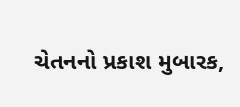ચેતનનો પ્રકાશ મુબારક,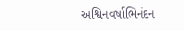અશ્વિનવર્ષાભિનંદન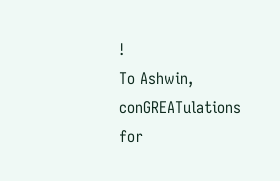!
To Ashwin,
conGREATulations for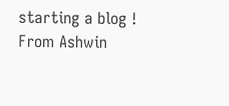starting a blog !
From Ashwin